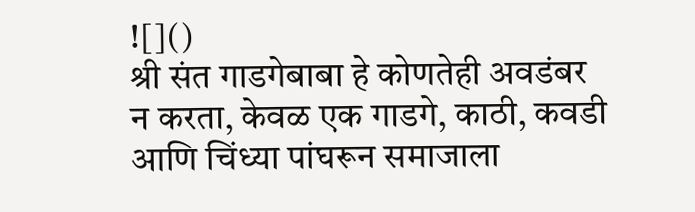![]()
श्री संत गाडगेबाबा हे कोणतेही अवडंबर न करता, केवळ एक गाडगे, काठी, कवडी आणि चिंध्या पांघरून समाजाला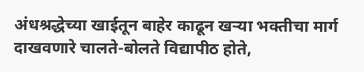अंधश्रद्धेच्या खाईतून बाहेर काढून खऱ्या भक्तीचा मार्ग दाखवणारे चालते-बोलते विद्यापीठ होते,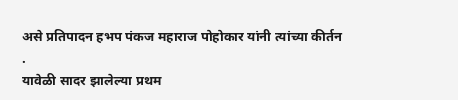असे प्रतिपादन हभप पंकज महाराज पोहोकार यांनी त्यांच्या कीर्तन
.
यावेळी सादर झालेल्या प्रथम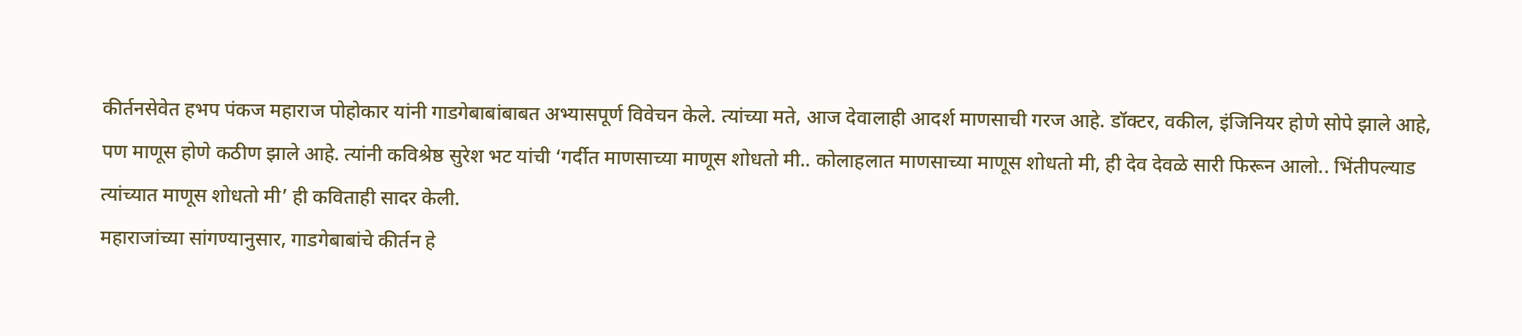कीर्तनसेवेत हभप पंकज महाराज पोहोकार यांनी गाडगेबाबांबाबत अभ्यासपूर्ण विवेचन केले. त्यांच्या मते, आज देवालाही आदर्श माणसाची गरज आहे. डॉक्टर, वकील, इंजिनियर होणे सोपे झाले आहे, पण माणूस होणे कठीण झाले आहे. त्यांनी कविश्रेष्ठ सुरेश भट यांची ‘गर्दीत माणसाच्या माणूस शोधतो मी.. कोलाहलात माणसाच्या माणूस शोधतो मी, ही देव देवळे सारी फिरून आलो.. भिंतीपल्याड त्यांच्यात माणूस शोधतो मी’ ही कविताही सादर केली.
महाराजांच्या सांगण्यानुसार, गाडगेबाबांचे कीर्तन हे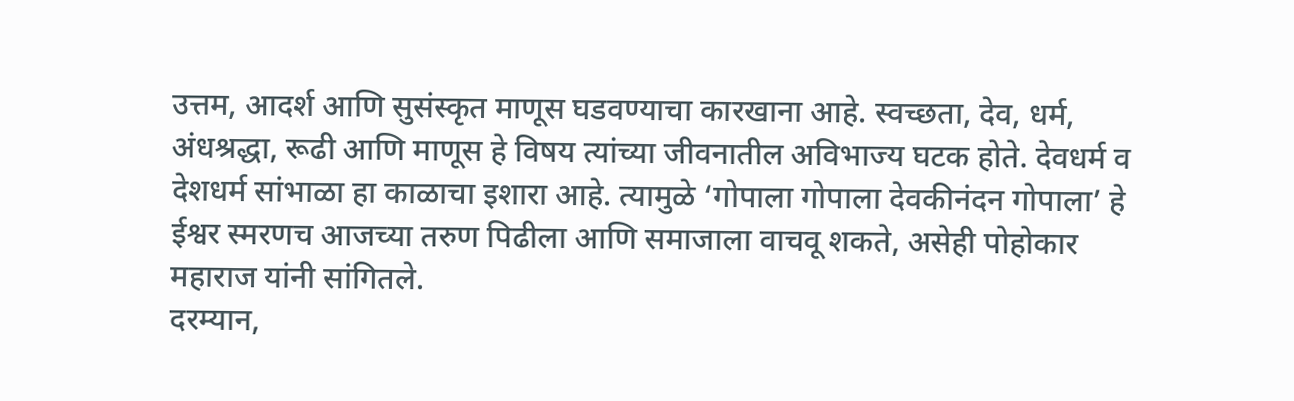उत्तम, आदर्श आणि सुसंस्कृत माणूस घडवण्याचा कारखाना आहे. स्वच्छता, देव, धर्म, अंधश्रद्धा, रूढी आणि माणूस हे विषय त्यांच्या जीवनातील अविभाज्य घटक होते. देवधर्म व देशधर्म सांभाळा हा काळाचा इशारा आहे. त्यामुळे ‘गोपाला गोपाला देवकीनंदन गोपाला’ हे ईश्वर स्मरणच आजच्या तरुण पिढीला आणि समाजाला वाचवू शकते, असेही पोहोकार महाराज यांनी सांगितले.
दरम्यान,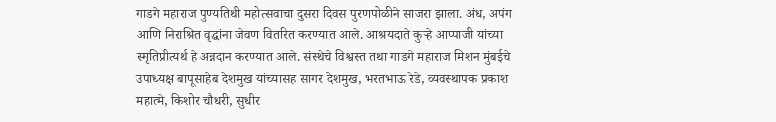गाडगे महाराज पुण्यतिथी महोत्सवाचा दुसरा दिवस पुरणपोळीने साजरा झाला. अंध, अपंग आणि निराश्रित वृद्धांना जेवण वितरित करण्यात आले. आश्रयदाते कुऱ्हे आप्पाजी यांच्या स्मृतिप्रीत्यर्थ हे अन्नदान करण्यात आले. संस्थेचे विश्वस्त तथा गाडगे महाराज मिशन मुंबईचे उपाध्यक्ष बापूसाहेब देशमुख यांच्यासह सागर देशमुख, भरतभाऊ रेडे, व्यवस्थापक प्रकाश महात्मे, किशोर चौधरी, सुधीर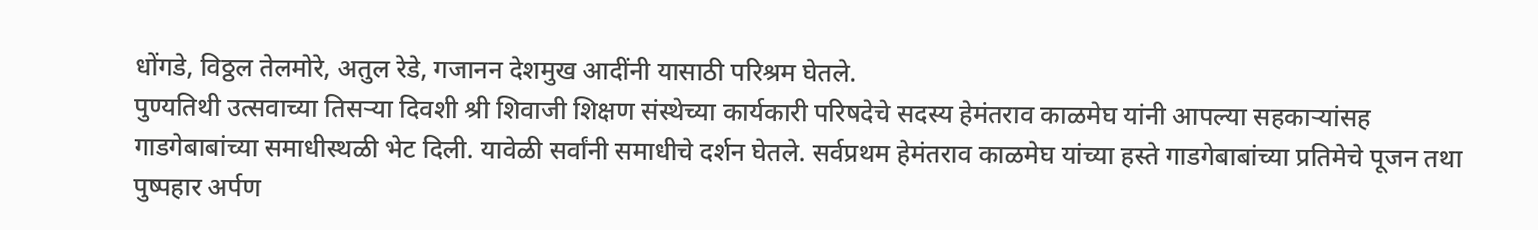धोंगडे, विठ्ठल तेलमोरे, अतुल रेडे, गजानन देशमुख आदींनी यासाठी परिश्रम घेतले.
पुण्यतिथी उत्सवाच्या तिसऱ्या दिवशी श्री शिवाजी शिक्षण संस्थेच्या कार्यकारी परिषदेचे सदस्य हेमंतराव काळमेघ यांनी आपल्या सहकाऱ्यांसह गाडगेबाबांच्या समाधीस्थळी भेट दिली. यावेळी सर्वांनी समाधीचे दर्शन घेतले. सर्वप्रथम हेमंतराव काळमेघ यांच्या हस्ते गाडगेबाबांच्या प्रतिमेचे पूजन तथा पुष्पहार अर्पण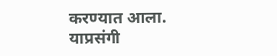करण्यात आला. याप्रसंगी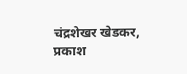चंद्रशेखर खेडकर, प्रकाश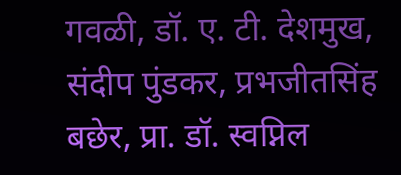गवळी, डॉ. ए. टी. देशमुख, संदीप पुंडकर, प्रभजीतसिंह बछेर, प्रा. डॉ. स्वप्निल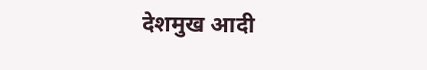देशमुख आदी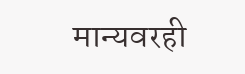मान्यवरही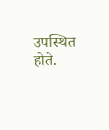उपस्थित होते.